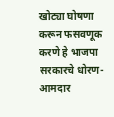खोट्या घोषणा करून फसवणूक करणे हे भाजपा सरकारचे धोरण-आमदार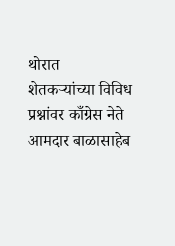थोरात
शेतकऱ्यांच्या विविध प्रश्नांवर काँग्रेस नेते आमदार बाळासाहेब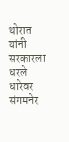थोरात यांनी सरकारला धरले धारेवर संगमनेर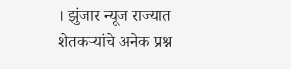। झुंजार न्यूज राज्यात शेतकऱ्यांचे अनेक प्रश्न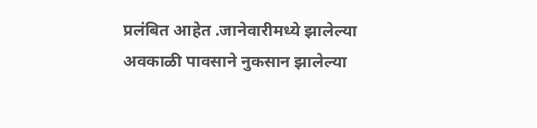प्रलंबित आहेत .जानेवारीमध्ये झालेल्या अवकाळी पावसाने नुकसान झालेल्या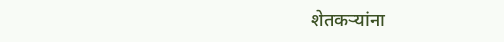शेतकऱ्यांना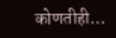कोणतीही…